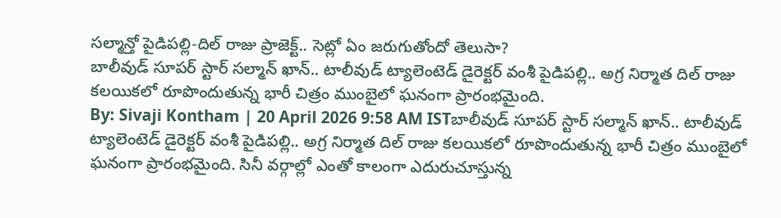సల్మాన్తో పైడిపల్లి-దిల్ రాజు ప్రాజెక్ట్.. సెట్లో ఏం జరుగుతోందో తెలుసా?
బాలీవుడ్ సూపర్ స్టార్ సల్మాన్ ఖాన్.. టాలీవుడ్ ట్యాలెంటెడ్ డైరెక్టర్ వంశీ పైడిపల్లి.. అగ్ర నిర్మాత దిల్ రాజు కలయికలో రూపొందుతున్న భారీ చిత్రం ముంబైలో ఘనంగా ప్రారంభమైంది.
By: Sivaji Kontham | 20 April 2026 9:58 AM ISTబాలీవుడ్ సూపర్ స్టార్ సల్మాన్ ఖాన్.. టాలీవుడ్ ట్యాలెంటెడ్ డైరెక్టర్ వంశీ పైడిపల్లి.. అగ్ర నిర్మాత దిల్ రాజు కలయికలో రూపొందుతున్న భారీ చిత్రం ముంబైలో ఘనంగా ప్రారంభమైంది. సినీ వర్గాల్లో ఎంతో కాలంగా ఎదురుచూస్తున్న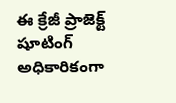ఈ క్రేజీ ప్రాజెక్ట్ షూటింగ్ అధికారికంగా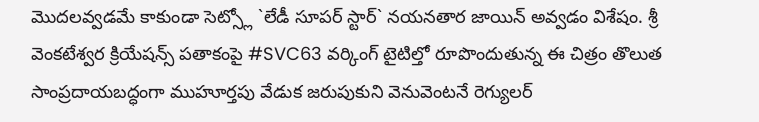మొదలవ్వడమే కాకుండా సెట్స్లో `లేడీ సూపర్ స్టార్` నయనతార జాయిన్ అవ్వడం విశేషం. శ్రీ వెంకటేశ్వర క్రియేషన్స్ పతాకంపై #SVC63 వర్కింగ్ టైటిల్తో రూపొందుతున్న ఈ చిత్రం తొలుత సాంప్రదాయబద్ధంగా ముహూర్తపు వేడుక జరుపుకుని వెనువెంటనే రెగ్యులర్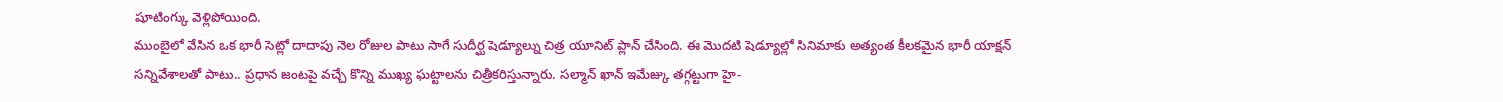షూటింగ్కు వెళ్లిపోయింది.
ముంబైలో వేసిన ఒక భారీ సెట్లో దాదాపు నెల రోజుల పాటు సాగే సుదీర్ఘ షెడ్యూల్ను చిత్ర యూనిట్ ప్లాన్ చేసింది. ఈ మొదటి షెడ్యూల్లో సినిమాకు అత్యంత కీలకమైన భారీ యాక్షన్ సన్నివేశాలతో పాటు.. ప్రధాన జంటపై వచ్చే కొన్ని ముఖ్య ఘట్టాలను చిత్రీకరిస్తున్నారు. సల్మాన్ ఖాన్ ఇమేజ్కు తగ్గట్టుగా హై-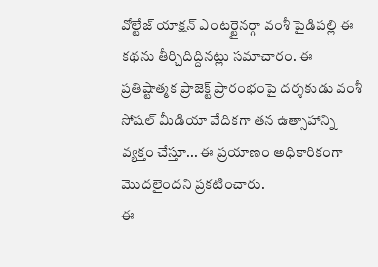వోల్టేజ్ యాక్షన్ ఎంటర్టైనర్గా వంశీ పైడిపల్లి ఈ కథను తీర్చిదిద్దినట్లు సమాచారం. ఈ ప్రతిష్టాత్మక ప్రాజెక్ట్ ప్రారంభంపై దర్శకుడు వంశీ సోషల్ మీడియా వేదికగా తన ఉత్సాహాన్ని వ్యక్తం చేస్తూ... ఈ ప్రయాణం అధికారికంగా మొదలైందని ప్రకటించారు.
ఈ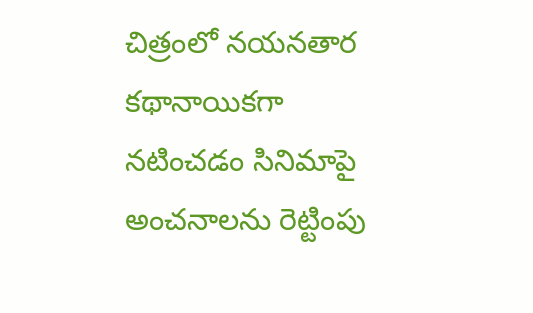చిత్రంలో నయనతార కథానాయికగా నటించడం సినిమాపై అంచనాలను రెట్టింపు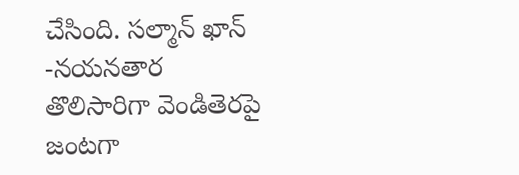చేసింది. సల్మాన్ ఖాన్ -నయనతార తొలిసారిగా వెండితెరపై జంటగా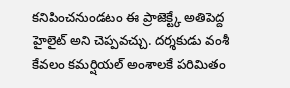కనిపించనుండటం ఈ ప్రాజెక్ట్కే అతిపెద్ద హైలైట్ అని చెప్పవచ్చు. దర్శకుడు వంశీ కేవలం కమర్షియల్ అంశాలకే పరిమితం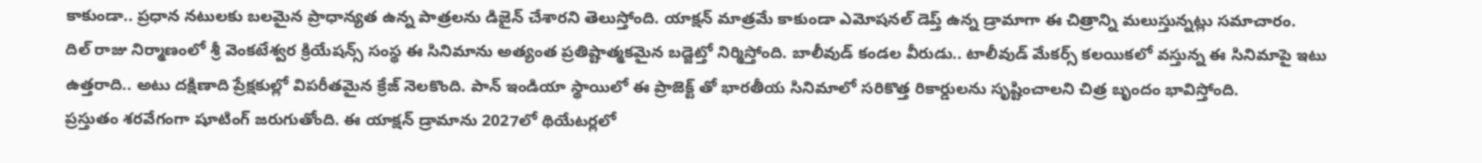కాకుండా.. ప్రధాన నటులకు బలమైన ప్రాధాన్యత ఉన్న పాత్రలను డిజైన్ చేశారని తెలుస్తోంది. యాక్షన్ మాత్రమే కాకుండా ఎమోషనల్ డెప్త్ ఉన్న డ్రామాగా ఈ చిత్రాన్ని మలుస్తున్నట్లు సమాచారం.
దిల్ రాజు నిర్మాణంలో శ్రీ వెంకటేశ్వర క్రియేషన్స్ సంస్థ ఈ సినిమాను అత్యంత ప్రతిష్టాత్మకమైన బడ్జెట్తో నిర్మిస్తోంది. బాలీవుడ్ కండల వీరుడు.. టాలీవుడ్ మేకర్స్ కలయికలో వస్తున్న ఈ సినిమాపై ఇటు ఉత్తరాది.. అటు దక్షిణాది ప్రేక్షకుల్లో విపరీతమైన క్రేజ్ నెలకొంది. పాన్ ఇండియా స్థాయిలో ఈ ప్రాజెక్ట్ తో భారతీయ సినిమాలో సరికొత్త రికార్డులను సృష్టించాలని చిత్ర బృందం భావిస్తోంది.
ప్రస్తుతం శరవేగంగా షూటింగ్ జరుగుతోంది. ఈ యాక్షన్ డ్రామాను 2027లో థియేటర్లలో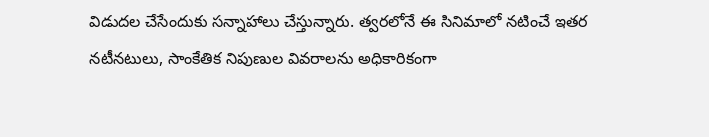విడుదల చేసేందుకు సన్నాహాలు చేస్తున్నారు. త్వరలోనే ఈ సినిమాలో నటించే ఇతర నటీనటులు, సాంకేతిక నిపుణుల వివరాలను అధికారికంగా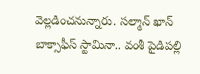వెల్లడించనున్నారు. సల్మాన్ ఖాన్ బాక్సాఫీస్ స్టామినా.. వంశీ పైడిపల్లి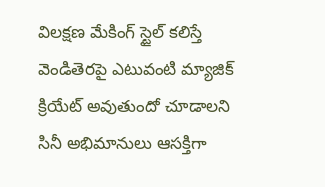విలక్షణ మేకింగ్ స్టైల్ కలిస్తే వెండితెరపై ఎటువంటి మ్యాజిక్ క్రియేట్ అవుతుందో చూడాలని సినీ అభిమానులు ఆసక్తిగా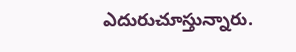ఎదురుచూస్తున్నారు.